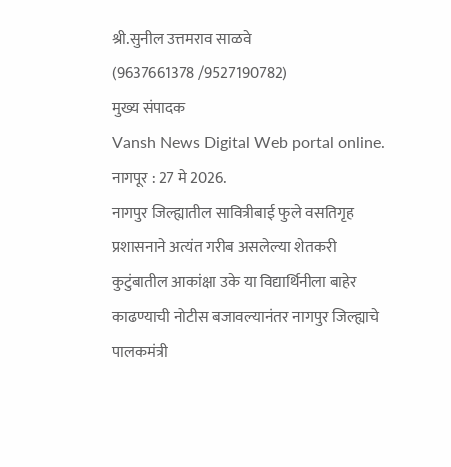श्री.सुनील उत्तमराव साळवे
(9637661378 /9527190782)
मुख्य संपादक
Vansh News Digital Web portal online.
नागपूर : 27 मे 2026.
नागपुर जिल्ह्यातील सावित्रीबाई फुले वसतिगृह प्रशासनाने अत्यंत गरीब असलेल्या शेतकरी कुटुंबातील आकांक्षा उके या विद्यार्थिनीला बाहेर काढण्याची नोटीस बजावल्यानंतर नागपुर जिल्ह्याचे पालकमंत्री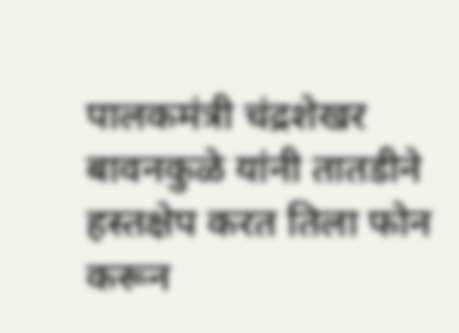पालकमंत्री चंद्रशेखर बावनकुळे यांनी तातडीने हस्तक्षेप करत तिला फोन करून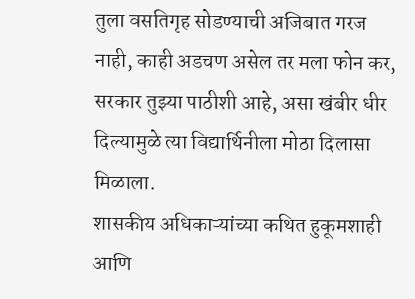तुला वसतिगृह सोडण्याची अजिबात गरज नाही, काही अडचण असेल तर मला फोन कर, सरकार तुझ्या पाठीशी आहे, असा खंबीर धीर दिल्यामुळे त्या विद्यार्थिनीला मोठा दिलासा मिळाला.
शासकीय अधिकाऱ्यांच्या कथित हुकूमशाही आणि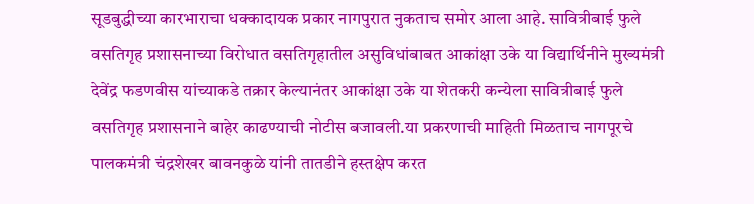सूडबुद्धीच्या कारभाराचा धक्कादायक प्रकार नागपुरात नुकताच समोर आला आहे. सावित्रीबाई फुले वसतिगृह प्रशासनाच्या विरोधात वसतिगृहातील असुविधांबाबत आकांक्षा उके या विद्यार्थिनीने मुख्यमंत्री देवेंद्र फडणवीस यांच्याकडे तक्रार केल्यानंतर आकांक्षा उके या शेतकरी कन्येला सावित्रीबाई फुले वसतिगृह प्रशासनाने बाहेर काढण्याची नोटीस बजावली.या प्रकरणाची माहिती मिळताच नागपूरचे पालकमंत्री चंद्रशेखर बावनकुळे यांनी तातडीने हस्तक्षेप करत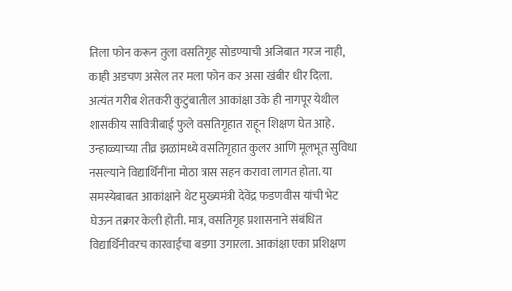तिला फोन करून तुला वसतिगृह सोडण्याची अजिबात गरज नाही, काही अडचण असेल तर मला फोन कर असा खंबीर धीर दिला.
अत्यंत गरीब शेतकरी कुटुंबातील आकांक्षा उके ही नागपूर येथील शासकीय सावित्रीबाई फुले वसतिगृहात राहून शिक्षण घेत आहे. उन्हाळ्याच्या तीव्र झळांमध्ये वसतिगृहात कुलर आणि मूलभूत सुविधा नसल्याने विद्यार्थिनींना मोठा त्रास सहन करावा लागत होता. या समस्येबाबत आकांक्षाने थेट मुख्यमंत्री देवेंद्र फडणवीस यांची भेट घेऊन तक्रार केली होती. मात्र, वसतिगृह प्रशासनाने संबंधित विद्यार्थिनीवरच कारवाईचा बडगा उगारला. आकांक्षा एका प्रशिक्षण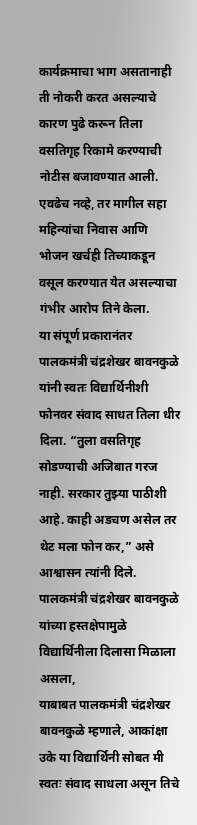कार्यक्रमाचा भाग असतानाही ती नोकरी करत असल्याचे कारण पुढे करून तिला वसतिगृह रिकामे करण्याची नोटीस बजावण्यात आली. एवढेच नव्हे, तर मागील सहा महिन्यांचा निवास आणि भोजन खर्चही तिच्याकडून वसूल करण्यात येत असल्याचा गंभीर आरोप तिने केला.
या संपूर्ण प्रकारानंतर पालकमंत्री चंद्रशेखर बावनकुळे यांनी स्वतः विद्यार्थिनीशी फोनवर संवाद साधत तिला धीर दिला. “तुला वसतिगृह सोडण्याची अजिबात गरज नाही. सरकार तुझ्या पाठीशी आहे. काही अडचण असेल तर थेट मला फोन कर,” असे आश्वासन त्यांनी दिले. पालकमंत्री चंद्रशेखर बावनकुळे यांच्या हस्तक्षेपामुळे विद्यार्थिनीला दिलासा मिळाला असला,
याबाबत पालकमंत्री चंद्रशेखर बावनकुळे म्हणाले, आकांक्षा उके या विद्यार्थिनी सोबत मी स्वतः संवाद साधला असून तिचे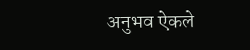अनुभव ऐकले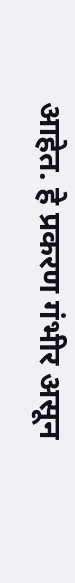आहेत. हे प्रकरण गंभीर असून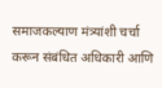समाजकल्याण मंत्र्यांशी चर्चा करून संबंधित अधिकारी आणि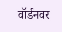वॉर्डनवर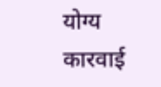योग्य कारवाई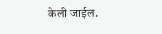केली जाईल.